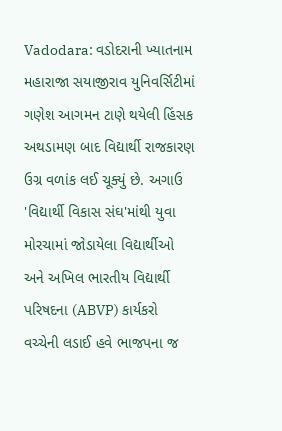Vadodara: વડોદરાની ખ્યાતનામ મહારાજા સયાજીરાવ યુનિવર્સિટીમાં ગણેશ આગમન ટાણે થયેલી હિંસક અથડામણ બાદ વિદ્યાર્થી રાજકારણ ઉગ્ર વળાંક લઈ ચૂક્યું છે. અગાઉ 'વિદ્યાર્થી વિકાસ સંઘ'માંથી યુવા મોરચામાં જોડાયેલા વિદ્યાર્થીઓ અને અખિલ ભારતીય વિદ્યાર્થી પરિષદના (ABVP) કાર્યકરો વચ્ચેની લડાઈ હવે ભાજપના જ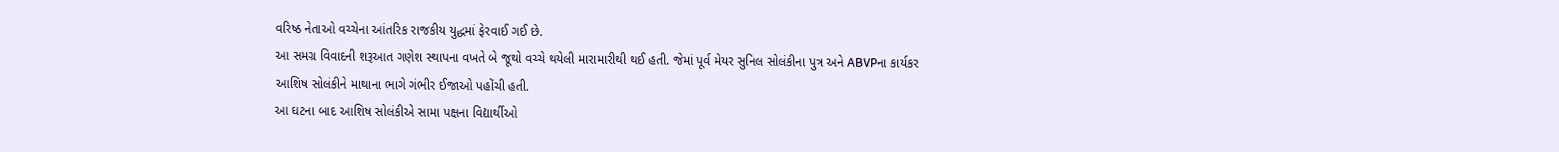વરિષ્ઠ નેતાઓ વચ્ચેના આંતરિક રાજકીય યુદ્ધમાં ફેરવાઈ ગઈ છે.
આ સમગ્ર વિવાદની શરૂઆત ગણેશ સ્થાપના વખતે બે જૂથો વચ્ચે થયેલી મારામારીથી થઈ હતી. જેમાં પૂર્વ મેયર સુનિલ સોલંકીના પુત્ર અને ABVPના કાર્યકર આશિષ સોલંકીને માથાના ભાગે ગંભીર ઈજાઓ પહોંચી હતી.
આ ઘટના બાદ આશિષ સોલંકીએ સામા પક્ષના વિદ્યાર્થીઓ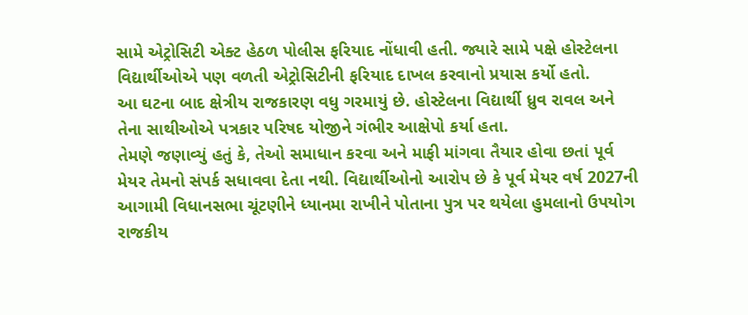સામે એટ્રોસિટી એક્ટ હેઠળ પોલીસ ફરિયાદ નોંધાવી હતી. જ્યારે સામે પક્ષે હોસ્ટેલના વિદ્યાર્થીઓએ પણ વળતી એટ્રોસિટીની ફરિયાદ દાખલ કરવાનો પ્રયાસ કર્યો હતો.
આ ઘટના બાદ ક્ષેત્રીય રાજકારણ વધુ ગરમાયું છે. હોસ્ટેલના વિદ્યાર્થી ધ્રુવ રાવલ અને તેના સાથીઓએ પત્રકાર પરિષદ યોજીને ગંભીર આક્ષેપો કર્યા હતા.
તેમણે જણાવ્યું હતું કે, તેઓ સમાધાન કરવા અને માફી માંગવા તૈયાર હોવા છતાં પૂર્વ મેયર તેમનો સંપર્ક સધાવવા દેતા નથી. વિદ્યાર્થીઓનો આરોપ છે કે પૂર્વ મેયર વર્ષ 2027ની આગામી વિધાનસભા ચૂંટણીને ધ્યાનમા રાખીને પોતાના પુત્ર પર થયેલા હુમલાનો ઉપયોગ રાજકીય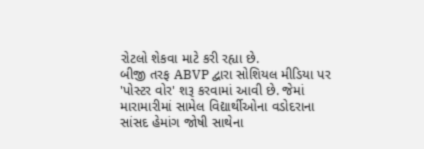રોટલો શેકવા માટે કરી રહ્યા છે.
બીજી તરફ ABVP દ્વારા સોશિયલ મીડિયા પર 'પોસ્ટર વોર' શરૂ કરવામાં આવી છે. જેમાં મારામારીમાં સામેલ વિદ્યાર્થીઓના વડોદરાના સાંસદ હેમાંગ જોષી સાથેના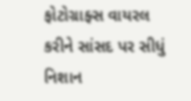ફોટોગ્રાફ્સ વાયરલ કરીને સાંસદ પર સીધું નિશાન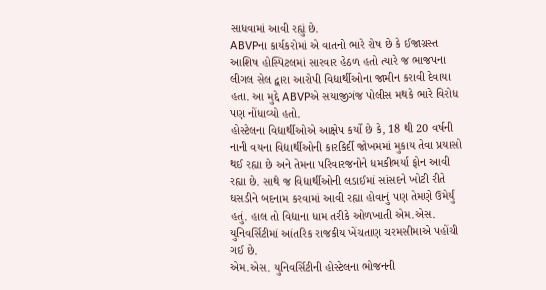સાધવામાં આવી રહ્યું છે.
ABVPના કાર્યકરોમાં એ વાતનો ભારે રોષ છે કે ઈજાગ્રસ્ત આશિષ હોસ્પિટલમાં સારવાર હેઠળ હતો ત્યારે જ ભાજપના લીગલ સેલ દ્વારા આરોપી વિદ્યાર્થીઓના જામીન કરાવી દેવાયા હતા. આ મુદ્દે ABVPએ સયાજીગંજ પોલીસ મથકે ભારે વિરોધ પણ નોંધાવ્યો હતો.
હોસ્ટેલના વિદ્યાર્થીઓએ આક્ષેપ કર્યો છે કે, 18 થી 20 વર્ષની નાની વયના વિદ્યાર્થીઓની કારકિર્દી જોખમમાં મુકાય તેવા પ્રયાસો થઈ રહ્યા છે અને તેમના પરિવારજનોને ધમકીભર્યા ફોન આવી રહ્યા છે. સાથે જ વિદ્યાર્થીઓની લડાઈમાં સાંસદને ખોટી રીતે ઘસડીને બદનામ કરવામાં આવી રહ્યા હોવાનું પણ તેમણે ઉમેર્યું હતું. હાલ તો વિદ્યાના ધામ તરીકે ઓળખાતી એમ.એસ. યુનિવર્સિટીમાં આંતરિક રાજકીય ખેંચતાણ ચરમસીમાએ પહોંચી ગઈ છે.
એમ.એસ. યુનિવર્સિટીની હોસ્ટેલના ભોજનની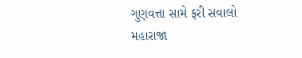ગુણવત્તા સામે ફરી સવાલો
મહારાજા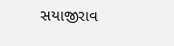સયાજીરાવ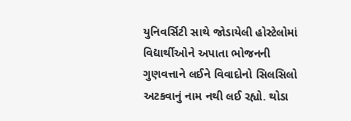યુનિવર્સિટી સાથે જોડાયેલી હોસ્ટેલોમાં વિદ્યાર્થીઓને અપાતા ભોજનની ગુણવત્તાને લઈને વિવાદોનો સિલસિલો અટકવાનું નામ નથી લઈ રહ્યો. થોડા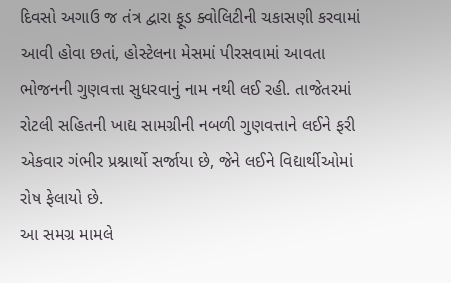દિવસો અગાઉ જ તંત્ર દ્વારા ફૂડ ક્વોલિટીની ચકાસણી કરવામાં આવી હોવા છતાં, હોસ્ટેલના મેસમાં પીરસવામાં આવતા ભોજનની ગુણવત્તા સુધરવાનું નામ નથી લઈ રહી. તાજેતરમાં રોટલી સહિતની ખાદ્ય સામગ્રીની નબળી ગુણવત્તાને લઈને ફરી એકવાર ગંભીર પ્રશ્નાર્થો સર્જાયા છે, જેને લઈને વિદ્યાર્થીઓમાં રોષ ફેલાયો છે.
આ સમગ્ર મામલે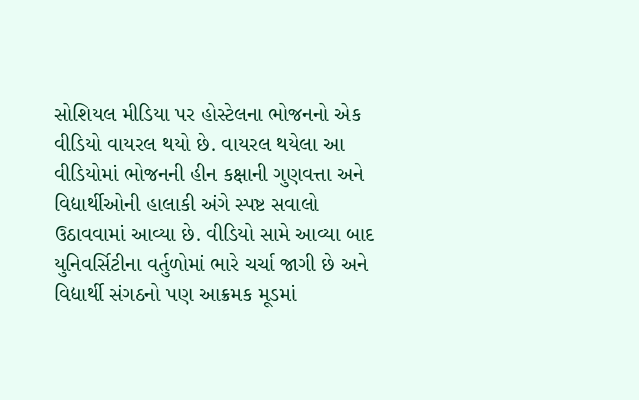સોશિયલ મીડિયા પર હોસ્ટેલના ભોજનનો એક વીડિયો વાયરલ થયો છે. વાયરલ થયેલા આ વીડિયોમાં ભોજનની હીન કક્ષાની ગુણવત્તા અને વિદ્યાર્થીઓની હાલાકી અંગે સ્પષ્ટ સવાલો ઉઠાવવામાં આવ્યા છે. વીડિયો સામે આવ્યા બાદ યુનિવર્સિટીના વર્તુળોમાં ભારે ચર્ચા જાગી છે અને વિદ્યાર્થી સંગઠનો પણ આક્રમક મૂડમાં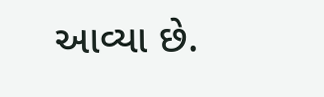આવ્યા છે.